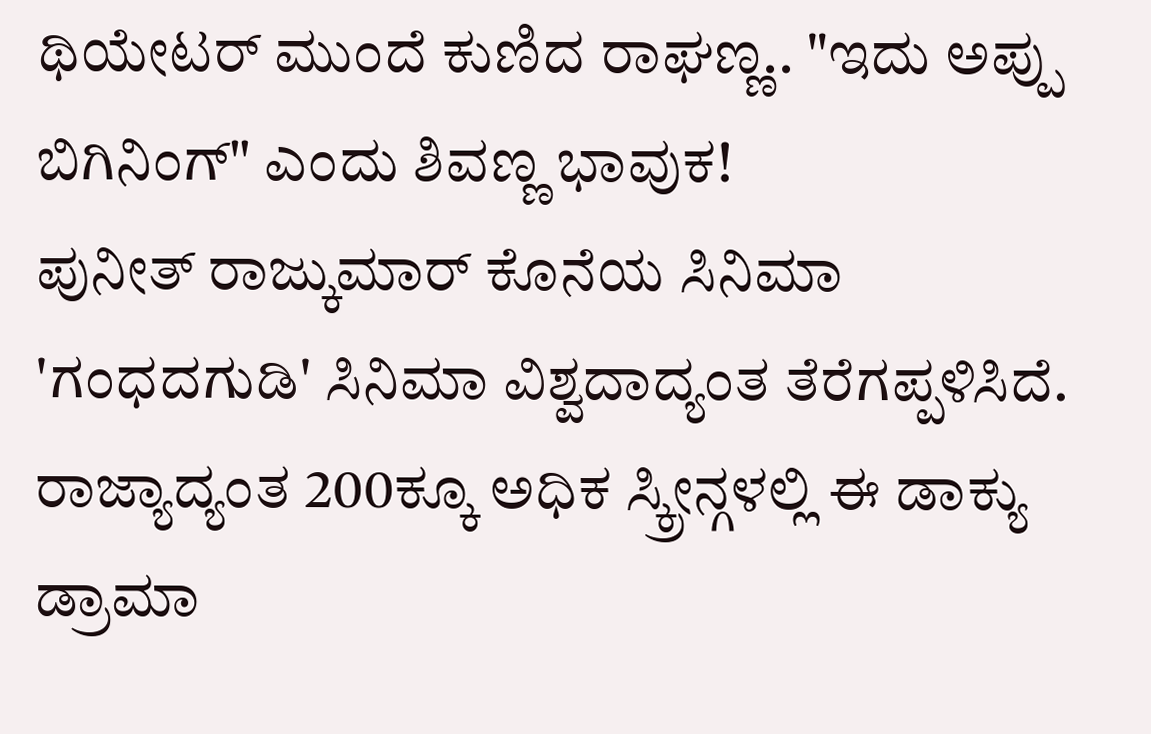ಥಿಯೇಟರ್ ಮುಂದೆ ಕುಣಿದ ರಾಘಣ್ಣ.. "ಇದು ಅಪ್ಪು ಬಿಗಿನಿಂಗ್" ಎಂದು ಶಿವಣ್ಣ ಭಾವುಕ!
ಪುನೀತ್ ರಾಜ್ಕುಮಾರ್ ಕೊನೆಯ ಸಿನಿಮಾ 'ಗಂಧದಗುಡಿ' ಸಿನಿಮಾ ವಿಶ್ವದಾದ್ಯಂತ ತೆರೆಗಪ್ಪಳಿಸಿದೆ. ರಾಜ್ಯಾದ್ಯಂತ 200ಕ್ಕೂ ಅಧಿಕ ಸ್ಕ್ರೀನ್ಗಳಲ್ಲಿ ಈ ಡಾಕ್ಯು ಡ್ರಾಮಾ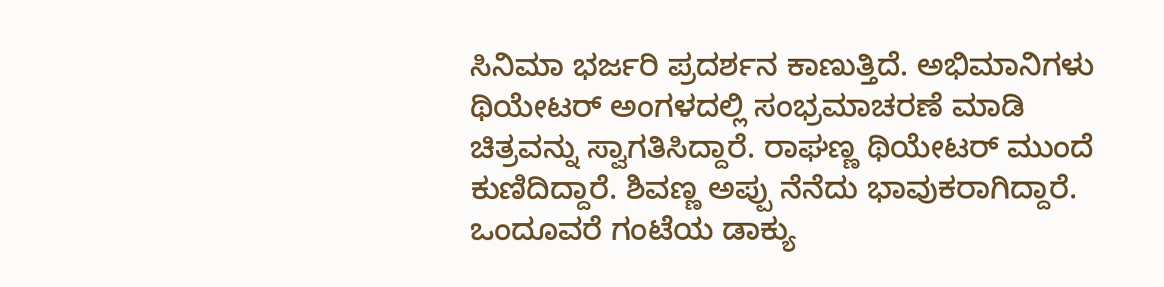ಸಿನಿಮಾ ಭರ್ಜರಿ ಪ್ರದರ್ಶನ ಕಾಣುತ್ತಿದೆ. ಅಭಿಮಾನಿಗಳು ಥಿಯೇಟರ್ ಅಂಗಳದಲ್ಲಿ ಸಂಭ್ರಮಾಚರಣೆ ಮಾಡಿ ಚಿತ್ರವನ್ನು ಸ್ವಾಗತಿಸಿದ್ದಾರೆ. ರಾಘಣ್ಣ ಥಿಯೇಟರ್ ಮುಂದೆ ಕುಣಿದಿದ್ದಾರೆ. ಶಿವಣ್ಣ ಅಪ್ಪು ನೆನೆದು ಭಾವುಕರಾಗಿದ್ದಾರೆ.
ಒಂದೂವರೆ ಗಂಟೆಯ ಡಾಕ್ಯು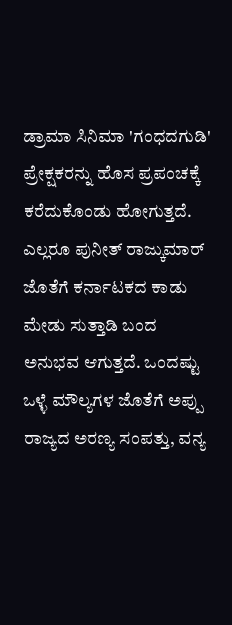ಡ್ರಾಮಾ ಸಿನಿಮಾ 'ಗಂಧದಗುಡಿ' ಪ್ರೇಕ್ಷಕರನ್ನು ಹೊಸ ಪ್ರಪಂಚಕ್ಕೆ ಕರೆದುಕೊಂಡು ಹೋಗುತ್ತದೆ. ಎಲ್ಲರೂ ಪುನೀತ್ ರಾಜ್ಕುಮಾರ್ ಜೊತೆಗೆ ಕರ್ನಾಟಕದ ಕಾಡು ಮೇಡು ಸುತ್ತಾಡಿ ಬಂದ ಅನುಭವ ಆಗುತ್ತದೆ. ಒಂದಷ್ಟು ಒಳ್ಳೆ ಮೌಲ್ಯಗಳ ಜೊತೆಗೆ ಅಪ್ಪು ರಾಜ್ಯದ ಅರಣ್ಯ ಸಂಪತ್ತು, ವನ್ಯ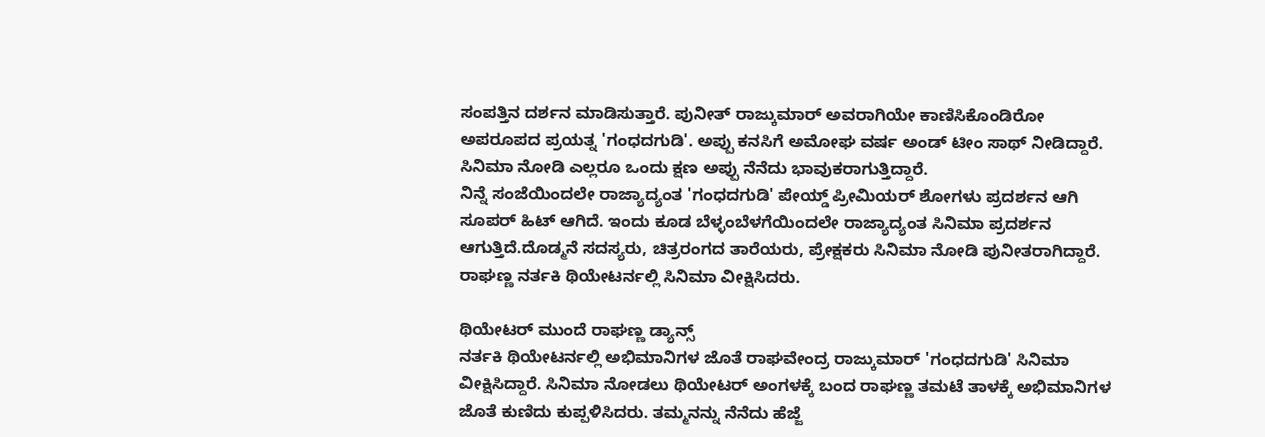ಸಂಪತ್ತಿನ ದರ್ಶನ ಮಾಡಿಸುತ್ತಾರೆ. ಪುನೀತ್ ರಾಜ್ಕುಮಾರ್ ಅವರಾಗಿಯೇ ಕಾಣಿಸಿಕೊಂಡಿರೋ ಅಪರೂಪದ ಪ್ರಯತ್ನ 'ಗಂಧದಗುಡಿ'. ಅಪ್ಪು ಕನಸಿಗೆ ಅಮೋಘ ವರ್ಷ ಅಂಡ್ ಟೀಂ ಸಾಥ್ ನೀಡಿದ್ದಾರೆ. ಸಿನಿಮಾ ನೋಡಿ ಎಲ್ಲರೂ ಒಂದು ಕ್ಷಣ ಅಪ್ಪು ನೆನೆದು ಭಾವುಕರಾಗುತ್ತಿದ್ದಾರೆ.
ನಿನ್ನೆ ಸಂಜೆಯಿಂದಲೇ ರಾಜ್ಯಾದ್ಯಂತ 'ಗಂಧದಗುಡಿ' ಪೇಯ್ಡ್ ಪ್ರೀಮಿಯರ್ ಶೋಗಳು ಪ್ರದರ್ಶನ ಆಗಿ ಸೂಪರ್ ಹಿಟ್ ಆಗಿದೆ. ಇಂದು ಕೂಡ ಬೆಳ್ಳಂಬೆಳಗೆಯಿಂದಲೇ ರಾಜ್ಯಾದ್ಯಂತ ಸಿನಿಮಾ ಪ್ರದರ್ಶನ ಆಗುತ್ತಿದೆ.ದೊಡ್ಮನೆ ಸದಸ್ಯರು, ಚಿತ್ರರಂಗದ ತಾರೆಯರು, ಪ್ರೇಕ್ಷಕರು ಸಿನಿಮಾ ನೋಡಿ ಪುನೀತರಾಗಿದ್ದಾರೆ. ರಾಘಣ್ಣ ನರ್ತಕಿ ಥಿಯೇಟರ್ನಲ್ಲಿ ಸಿನಿಮಾ ವೀಕ್ಷಿಸಿದರು.

ಥಿಯೇಟರ್ ಮುಂದೆ ರಾಘಣ್ಣ ಡ್ಯಾನ್ಸ್
ನರ್ತಕಿ ಥಿಯೇಟರ್ನಲ್ಲಿ ಅಭಿಮಾನಿಗಳ ಜೊತೆ ರಾಘವೇಂದ್ರ ರಾಜ್ಕುಮಾರ್ 'ಗಂಧದಗುಡಿ' ಸಿನಿಮಾ ವೀಕ್ಷಿಸಿದ್ದಾರೆ. ಸಿನಿಮಾ ನೋಡಲು ಥಿಯೇಟರ್ ಅಂಗಳಕ್ಕೆ ಬಂದ ರಾಘಣ್ಣ ತಮಟೆ ತಾಳಕ್ಕೆ ಅಭಿಮಾನಿಗಳ ಜೊತೆ ಕುಣಿದು ಕುಪ್ಪಳಿಸಿದರು. ತಮ್ಮನನ್ನು ನೆನೆದು ಹೆಜ್ಜೆ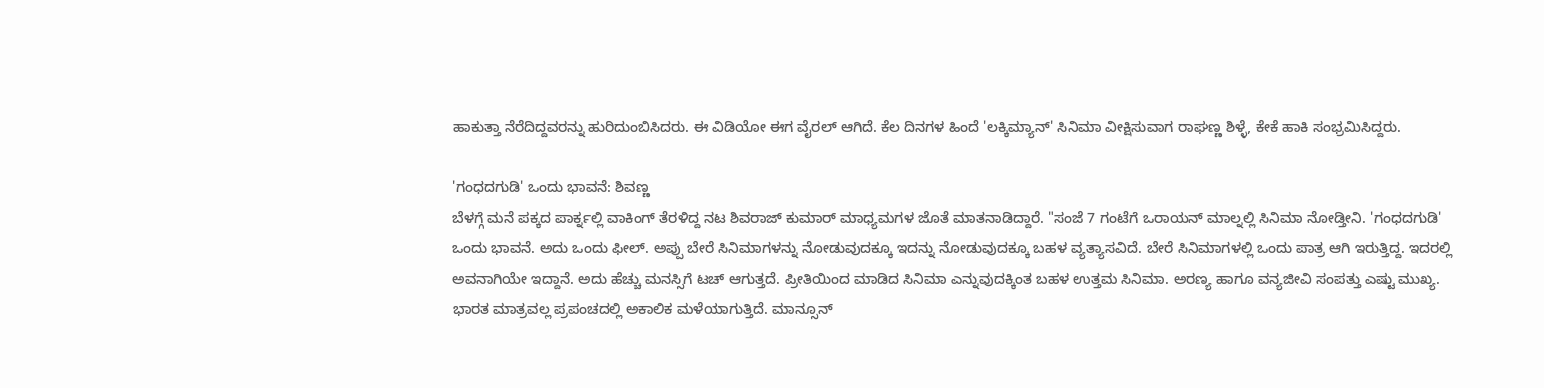ಹಾಕುತ್ತಾ ನೆರೆದಿದ್ದವರನ್ನು ಹುರಿದುಂಬಿಸಿದರು. ಈ ವಿಡಿಯೋ ಈಗ ವೈರಲ್ ಆಗಿದೆ. ಕೆಲ ದಿನಗಳ ಹಿಂದೆ 'ಲಕ್ಕಿಮ್ಯಾನ್' ಸಿನಿಮಾ ವೀಕ್ಷಿಸುವಾಗ ರಾಘಣ್ಣ ಶಿಳ್ಳೆ, ಕೇಕೆ ಹಾಕಿ ಸಂಭ್ರಮಿಸಿದ್ದರು.

'ಗಂಧದಗುಡಿ' ಒಂದು ಭಾವನೆ: ಶಿವಣ್ಣ
ಬೆಳಗ್ಗೆ ಮನೆ ಪಕ್ಕದ ಪಾರ್ಕ್ನಲ್ಲಿ ವಾಕಿಂಗ್ ತೆರಳಿದ್ದ ನಟ ಶಿವರಾಜ್ ಕುಮಾರ್ ಮಾಧ್ಯಮಗಳ ಜೊತೆ ಮಾತನಾಡಿದ್ದಾರೆ. "ಸಂಜೆ 7 ಗಂಟೆಗೆ ಒರಾಯನ್ ಮಾಲ್ನಲ್ಲಿ ಸಿನಿಮಾ ನೋಡ್ತೀನಿ. 'ಗಂಧದಗುಡಿ' ಒಂದು ಭಾವನೆ. ಅದು ಒಂದು ಫೀಲ್. ಅಪ್ಪು ಬೇರೆ ಸಿನಿಮಾಗಳನ್ನು ನೋಡುವುದಕ್ಕೂ ಇದನ್ನು ನೋಡುವುದಕ್ಕೂ ಬಹಳ ವ್ಯತ್ಯಾಸವಿದೆ. ಬೇರೆ ಸಿನಿಮಾಗಳಲ್ಲಿ ಒಂದು ಪಾತ್ರ ಆಗಿ ಇರುತ್ತಿದ್ದ. ಇದರಲ್ಲಿ ಅವನಾಗಿಯೇ ಇದ್ದಾನೆ. ಅದು ಹೆಚ್ಚು ಮನಸ್ಸಿಗೆ ಟಚ್ ಆಗುತ್ತದೆ. ಪ್ರೀತಿಯಿಂದ ಮಾಡಿದ ಸಿನಿಮಾ ಎನ್ನುವುದಕ್ಕಿಂತ ಬಹಳ ಉತ್ತಮ ಸಿನಿಮಾ. ಅರಣ್ಯ ಹಾಗೂ ವನ್ಯಜೀವಿ ಸಂಪತ್ತು ಎಷ್ಟು ಮುಖ್ಯ. ಭಾರತ ಮಾತ್ರವಲ್ಲ ಪ್ರಪಂಚದಲ್ಲಿ ಅಕಾಲಿಕ ಮಳೆಯಾಗುತ್ತಿದೆ. ಮಾನ್ಸೂನ್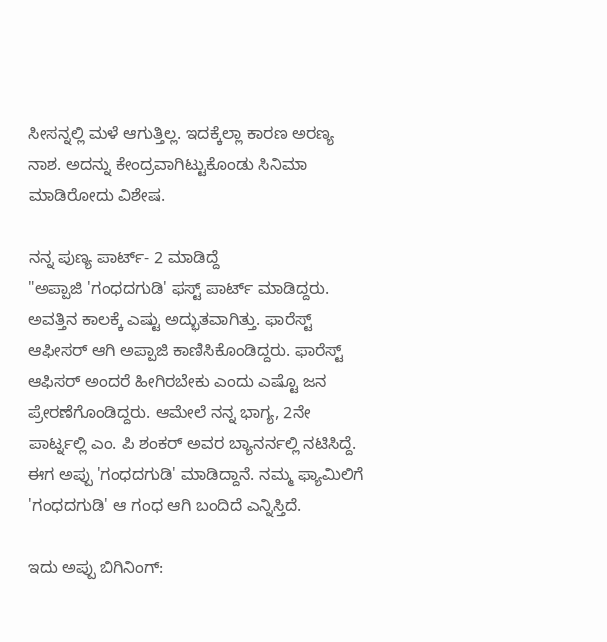ಸೀಸನ್ನಲ್ಲಿ ಮಳೆ ಆಗುತ್ತಿಲ್ಲ. ಇದಕ್ಕೆಲ್ಲಾ ಕಾರಣ ಅರಣ್ಯ ನಾಶ. ಅದನ್ನು ಕೇಂದ್ರವಾಗಿಟ್ಟುಕೊಂಡು ಸಿನಿಮಾ ಮಾಡಿರೋದು ವಿಶೇಷ.

ನನ್ನ ಪುಣ್ಯ ಪಾರ್ಟ್- 2 ಮಾಡಿದ್ದೆ
"ಅಪ್ಪಾಜಿ 'ಗಂಧದಗುಡಿ' ಫಸ್ಟ್ ಪಾರ್ಟ್ ಮಾಡಿದ್ದರು. ಅವತ್ತಿನ ಕಾಲಕ್ಕೆ ಎಷ್ಟು ಅದ್ಭುತವಾಗಿತ್ತು. ಫಾರೆಸ್ಟ್ ಆಫೀಸರ್ ಆಗಿ ಅಪ್ಪಾಜಿ ಕಾಣಿಸಿಕೊಂಡಿದ್ದರು. ಫಾರೆಸ್ಟ್ ಆಫಿಸರ್ ಅಂದರೆ ಹೀಗಿರಬೇಕು ಎಂದು ಎಷ್ಟೊ ಜನ ಪ್ರೇರಣೆಗೊಂಡಿದ್ದರು. ಆಮೇಲೆ ನನ್ನ ಭಾಗ್ಯ, 2ನೇ ಪಾರ್ಟ್ನಲ್ಲಿ ಎಂ. ಪಿ ಶಂಕರ್ ಅವರ ಬ್ಯಾನರ್ನಲ್ಲಿ ನಟಿಸಿದ್ದೆ. ಈಗ ಅಪ್ಪು 'ಗಂಧದಗುಡಿ' ಮಾಡಿದ್ದಾನೆ. ನಮ್ಮ ಫ್ಯಾಮಿಲಿಗೆ 'ಗಂಧದಗುಡಿ' ಆ ಗಂಧ ಆಗಿ ಬಂದಿದೆ ಎನ್ನಿಸ್ತಿದೆ.

ಇದು ಅಪ್ಪು ಬಿಗಿನಿಂಗ್: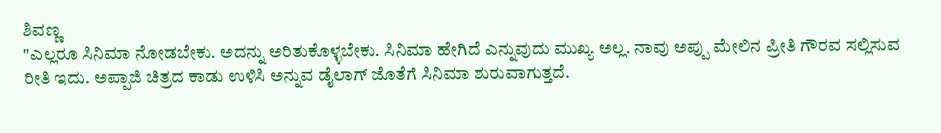ಶಿವಣ್ಣ
"ಎಲ್ಲರೂ ಸಿನಿಮಾ ನೋಡಬೇಕು. ಅದನ್ನು ಅರಿತುಕೊಳ್ಳಬೇಕು. ಸಿನಿಮಾ ಹೇಗಿದೆ ಎನ್ನುವುದು ಮುಖ್ಯ ಅಲ್ಲ. ನಾವು ಅಪ್ಪು ಮೇಲಿನ ಪ್ರೀತಿ ಗೌರವ ಸಲ್ಲಿಸುವ ರೀತಿ ಇದು. ಅಪ್ಪಾಜಿ ಚಿತ್ರದ ಕಾಡು ಉಳಿಸಿ ಅನ್ನುವ ಡೈಲಾಗ್ ಜೊತೆಗೆ ಸಿನಿಮಾ ಶುರುವಾಗುತ್ತದೆ.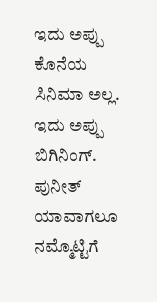ಇದು ಅಪ್ಪು ಕೊನೆಯ ಸಿನಿಮಾ ಅಲ್ಲ. ಇದು ಅಪ್ಪು ಬಿಗಿನಿಂಗ್. ಪುನೀತ್ ಯಾವಾಗಲೂ ನಮ್ಮೊಟ್ಟಿಗೆ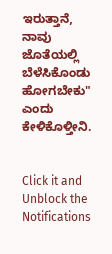ಇರುತ್ತಾನೆ, ನಾವು ಜೊತೆಯಲ್ಲಿ ಬೆಳೆಸಿಕೊಂಡು ಹೋಗಬೇಕು" ಎಂದು ಕೇಳಿಕೊಳ್ತೀನಿ.


Click it and Unblock the Notifications